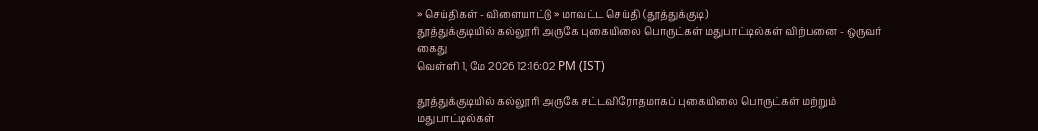» செய்திகள் - விளையாட்டு » மாவட்ட செய்தி (தூத்துக்குடி)
தூத்துக்குடியில் கல்லூரி அருகே புகையிலை பொருட்கள் மதுபாட்டில்கள் விற்பனை - ஒருவர் கைது
வெள்ளி 1, மே 2026 12:16:02 PM (IST)

தூத்துக்குடியில் கல்லூரி அருகே சட்டவிரோதமாகப் புகையிலை பொருட்கள் மற்றும் மதுபாட்டில்கள்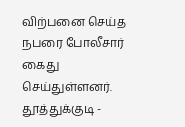விற்பனை செய்த நபரை போலீசார் கைது செய்துள்ளனர்.
தூத்துக்குடி -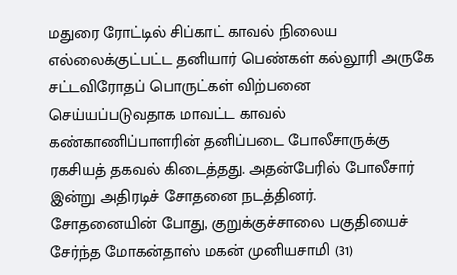மதுரை ரோட்டில் சிப்காட் காவல் நிலைய எல்லைக்குட்பட்ட தனியார் பெண்கள் கல்லூரி அருகே சட்டவிரோதப் பொருட்கள் விற்பனை செய்யப்படுவதாக மாவட்ட காவல் கண்காணிப்பாளரின் தனிப்படை போலீசாருக்கு ரகசியத் தகவல் கிடைத்தது. அதன்பேரில் போலீசார் இன்று அதிரடிச் சோதனை நடத்தினர்.
சோதனையின் போது, குறுக்குச்சாலை பகுதியைச் சேர்ந்த மோகன்தாஸ் மகன் முனியசாமி (31)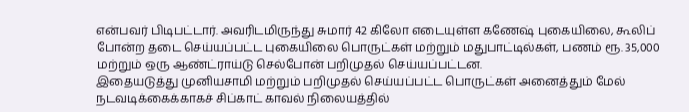என்பவர் பிடிபட்டார். அவரிடமிருந்து சுமார் 42 கிலோ எடையுள்ள கணேஷ் புகையிலை, கூலிப் போன்ற தடை செய்யப்பட்ட புகையிலை பொருட்கள் மற்றும் மதுபாட்டில்கள், பணம் ரூ. 35,000 மற்றும் ஒரு ஆண்ட்ராய்டு செல்போன் பறிமுதல் செய்யப்பட்டன.
இதையடுத்து முனியசாமி மற்றும் பறிமுதல் செய்யப்பட்ட பொருட்கள் அனைத்தும் மேல் நடவடிக்கைக்காகச் சிப்காட் காவல் நிலையத்தில்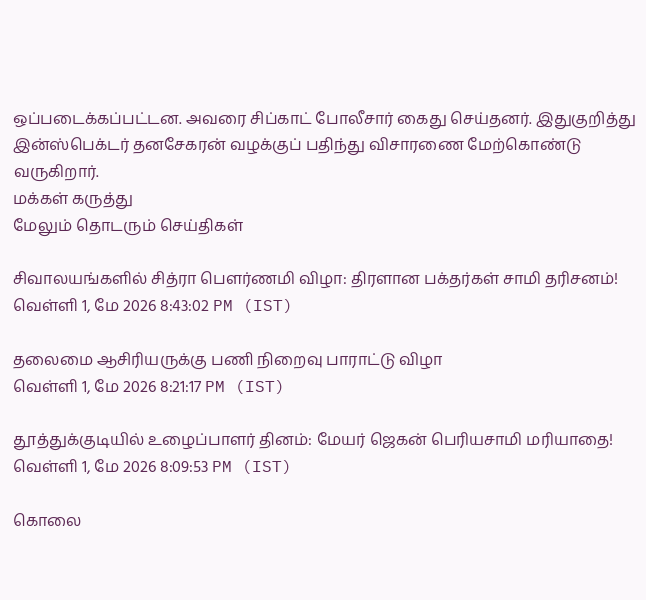ஒப்படைக்கப்பட்டன. அவரை சிப்காட் போலீசார் கைது செய்தனர். இதுகுறித்து இன்ஸ்பெக்டர் தனசேகரன் வழக்குப் பதிந்து விசாரணை மேற்கொண்டு வருகிறார்.
மக்கள் கருத்து
மேலும் தொடரும் செய்திகள்

சிவாலயங்களில் சித்ரா பௌர்ணமி விழா: திரளான பக்தர்கள் சாமி தரிசனம்!
வெள்ளி 1, மே 2026 8:43:02 PM (IST)

தலைமை ஆசிரியருக்கு பணி நிறைவு பாராட்டு விழா
வெள்ளி 1, மே 2026 8:21:17 PM (IST)

தூத்துக்குடியில் உழைப்பாளர் தினம்: மேயர் ஜெகன் பெரியசாமி மரியாதை!
வெள்ளி 1, மே 2026 8:09:53 PM (IST)

கொலை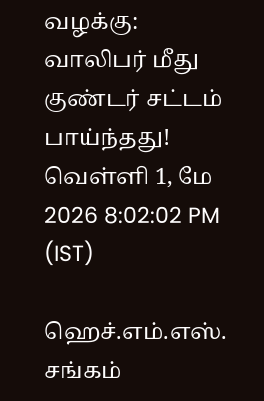வழக்கு: வாலிபர் மீது குண்டர் சட்டம் பாய்ந்தது!
வெள்ளி 1, மே 2026 8:02:02 PM (IST)

ஹெச்.எம்.எஸ். சங்கம்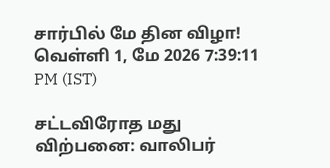சார்பில் மே தின விழா!
வெள்ளி 1, மே 2026 7:39:11 PM (IST)

சட்டவிரோத மது விற்பனை: வாலிபர்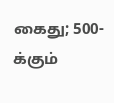கைது; 500-க்கும்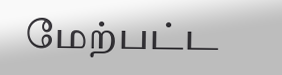மேற்பட்ட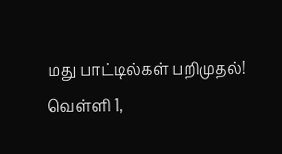மது பாட்டில்கள் பறிமுதல்!
வெள்ளி 1,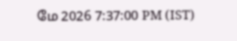மே 2026 7:37:00 PM (IST)